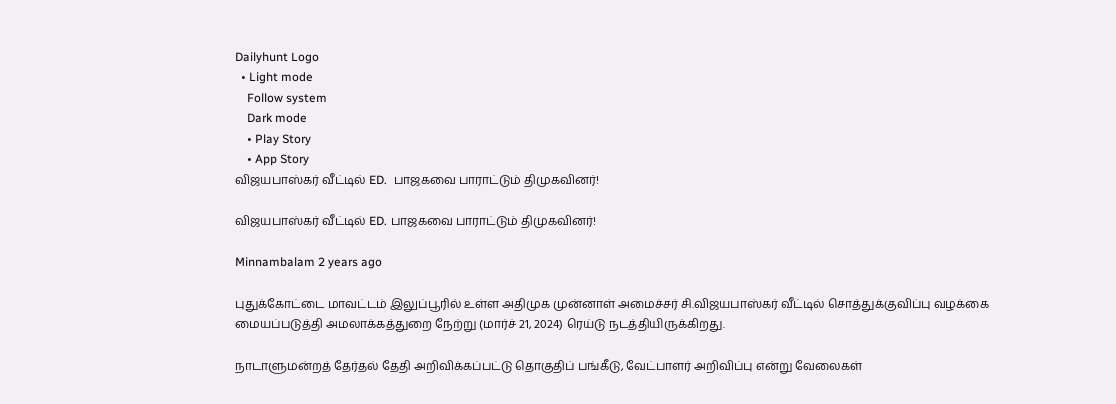Dailyhunt Logo
  • Light mode
    Follow system
    Dark mode
    • Play Story
    • App Story
விஜயபாஸ்கர் வீட்டில் ED.  பாஜகவை பாராட்டும் திமுகவினர்!

விஜயபாஸ்கர் வீட்டில் ED. பாஜகவை பாராட்டும் திமுகவினர்!

Minnambalam 2 years ago

புதுக்கோட்டை மாவட்டம் இலுப்பூரில் உள்ள அதிமுக முன்னாள் அமைச்சர் சி.விஜயபாஸ்கர் வீட்டில் சொத்துக்குவிப்பு வழக்கை மையப்படுத்தி அமலாக்கத்துறை நேற்று (மார்ச் 21, 2024) ரெய்டு நடத்தியிருக்கிறது.

நாடாளுமன்றத் தேர்தல் தேதி அறிவிக்கப்பட்டு தொகுதிப் பங்கீடு, வேட்பாளர் அறிவிப்பு என்று வேலைகள்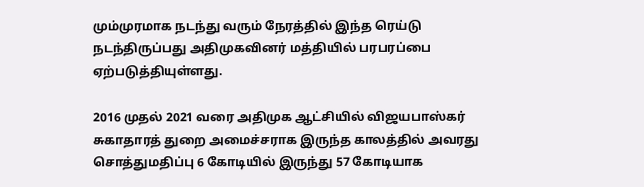மும்முரமாக நடந்து வரும் நேரத்தில் இந்த ரெய்டு நடந்திருப்பது அதிமுகவினர் மத்தியில் பரபரப்பை ஏற்படுத்தியுள்ளது.

2016 முதல் 2021 வரை அதிமுக ஆட்சியில் விஜயபாஸ்கர் சுகாதாரத் துறை அமைச்சராக இருந்த காலத்தில் அவரது சொத்துமதிப்பு 6 கோடியில் இருந்து 57 கோடியாக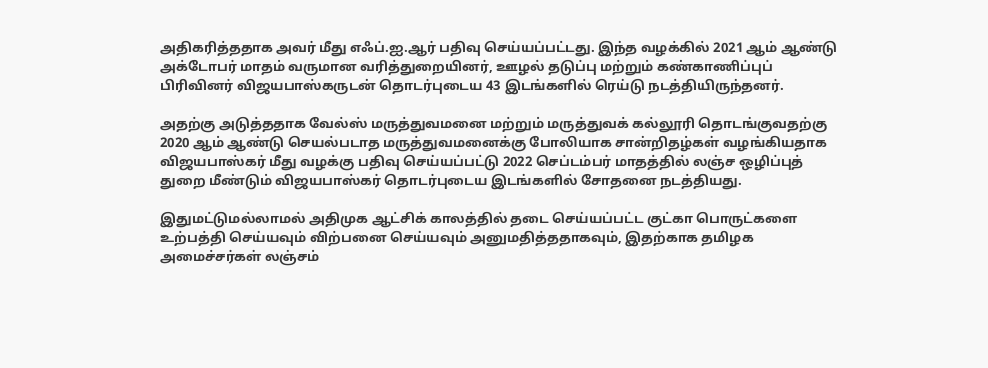அதிகரித்ததாக அவர் மீது எஃப்.ஐ.ஆர் பதிவு செய்யப்பட்டது. இந்த வழக்கில் 2021 ஆம் ஆண்டு அக்டோபர் மாதம் வருமான வரித்துறையினர், ஊழல் தடுப்பு மற்றும் கண்காணிப்புப் பிரிவினர் விஜயபாஸ்கருடன் தொடர்புடைய 43 இடங்களில் ரெய்டு நடத்தியிருந்தனர்.

அதற்கு அடுத்ததாக வேல்ஸ் மருத்துவமனை மற்றும் மருத்துவக் கல்லூரி தொடங்குவதற்கு 2020 ஆம் ஆண்டு செயல்படாத மருத்துவமனைக்கு போலியாக சான்றிதழ்கள் வழங்கியதாக விஜயபாஸ்கர் மீது வழக்கு பதிவு செய்யப்பட்டு 2022 செப்டம்பர் மாதத்தில் லஞ்ச ஒழிப்புத் துறை மீண்டும் விஜயபாஸ்கர் தொடர்புடைய இடங்களில் சோதனை நடத்தியது.

இதுமட்டுமல்லாமல் அதிமுக ஆட்சிக் காலத்தில் தடை செய்யப்பட்ட குட்கா பொருட்களை உற்பத்தி செய்யவும் விற்பனை செய்யவும் அனுமதித்ததாகவும், இதற்காக தமிழக அமைச்சர்கள் லஞ்சம்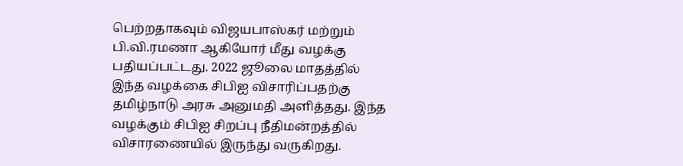பெற்றதாகவும் விஜயபாஸ்கர் மற்றும் பி.வி.ரமணா ஆகியோர் மீது வழக்கு பதியப்பட்டது. 2022 ஜூலை மாதத்தில் இந்த வழக்கை சிபிஐ விசாரிப்பதற்கு தமிழ்நாடு அரசு அனுமதி அளித்தது. இந்த வழக்கும் சிபிஐ சிறப்பு நீதிமன்றத்தில் விசாரணையில் இருந்து வருகிறது.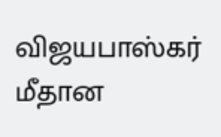விஜயபாஸ்கர் மீதான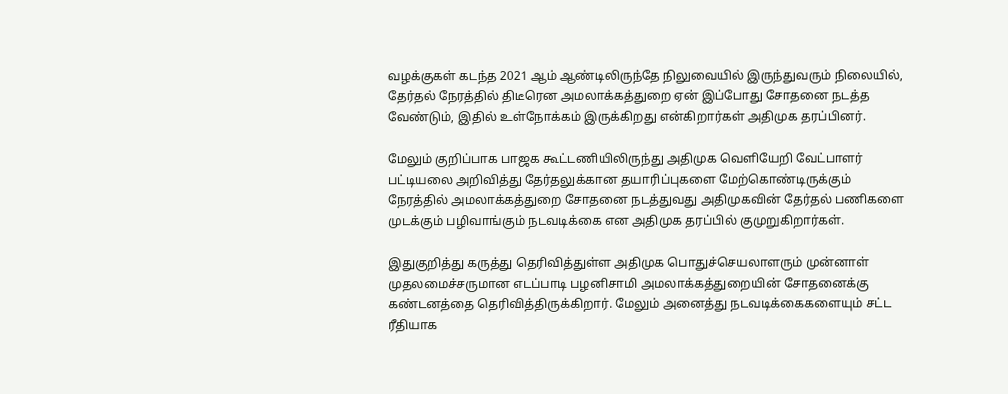வழக்குகள் கடந்த 2021 ஆம் ஆண்டிலிருந்தே நிலுவையில் இருந்துவரும் நிலையில், தேர்தல் நேரத்தில் திடீரென அமலாக்கத்துறை ஏன் இப்போது சோதனை நடத்த வேண்டும், இதில் உள்நோக்கம் இருக்கிறது என்கிறார்கள் அதிமுக தரப்பினர்.

மேலும் குறிப்பாக பாஜக கூட்டணியிலிருந்து அதிமுக வெளியேறி வேட்பாளர் பட்டியலை அறிவித்து தேர்தலுக்கான தயாரிப்புகளை மேற்கொண்டிருக்கும் நேரத்தில் அமலாக்கத்துறை சோதனை நடத்துவது அதிமுகவின் தேர்தல் பணிகளை முடக்கும் பழிவாங்கும் நடவடிக்கை என அதிமுக தரப்பில் குமுறுகிறார்கள்.

இதுகுறித்து கருத்து தெரிவித்துள்ள அதிமுக பொதுச்செயலாளரும் முன்னாள் முதலமைச்சருமான எடப்பாடி பழனிசாமி அமலாக்கத்துறையின் சோதனைக்கு கண்டனத்தை தெரிவித்திருக்கிறார். மேலும் அனைத்து நடவடிக்கைகளையும் சட்ட ரீதியாக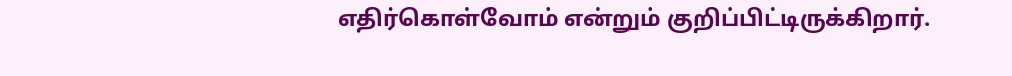எதிர்கொள்வோம் என்றும் குறிப்பிட்டிருக்கிறார்.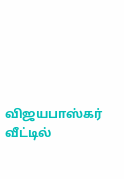விஜயபாஸ்கர் வீட்டில்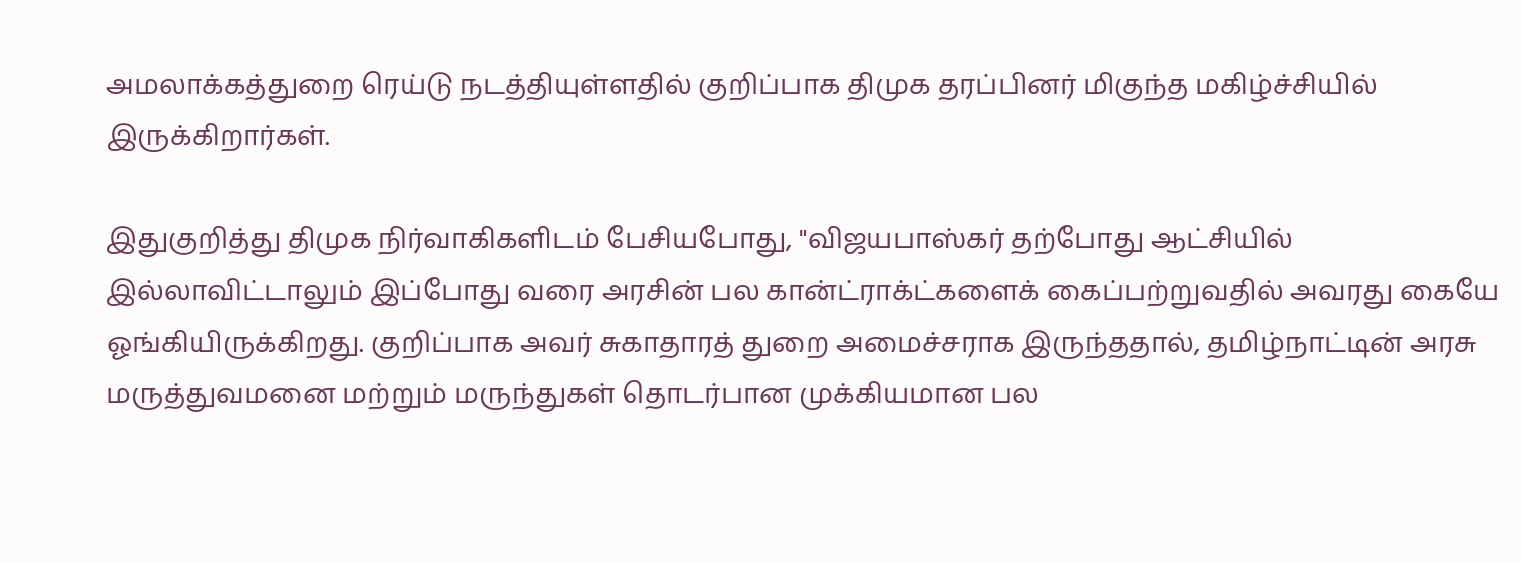அமலாக்கத்துறை ரெய்டு நடத்தியுள்ளதில் குறிப்பாக திமுக தரப்பினர் மிகுந்த மகிழ்ச்சியில் இருக்கிறார்கள்.

இதுகுறித்து திமுக நிர்வாகிகளிடம் பேசியபோது, "விஜயபாஸ்கர் தற்போது ஆட்சியில் இல்லாவிட்டாலும் இப்போது வரை அரசின் பல கான்ட்ராக்ட்களைக் கைப்பற்றுவதில் அவரது கையே ஓங்கியிருக்கிறது. குறிப்பாக அவர் சுகாதாரத் துறை அமைச்சராக இருந்ததால், தமிழ்நாட்டின் அரசு மருத்துவமனை மற்றும் மருந்துகள் தொடர்பான முக்கியமான பல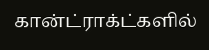கான்ட்ராக்ட்களில்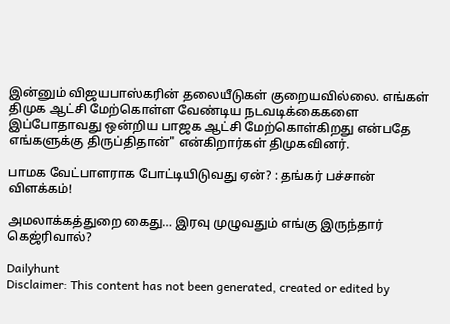இன்னும் விஜயபாஸ்கரின் தலையீடுகள் குறையவில்லை. எங்கள் திமுக ஆட்சி மேற்கொள்ள வேண்டிய நடவடிக்கைகளை இப்போதாவது ஒன்றிய பாஜக ஆட்சி மேற்கொள்கிறது என்பதே எங்களுக்கு திருப்திதான்" என்கிறார்கள் திமுகவினர்.

பாமக வேட்பாளராக போட்டியிடுவது ஏன்? : தங்கர் பச்சான் விளக்கம்!

அமலாக்கத்துறை கைது… இரவு முழுவதும் எங்கு இருந்தார் கெஜ்ரிவால்?

Dailyhunt
Disclaimer: This content has not been generated, created or edited by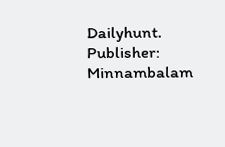Dailyhunt. Publisher: Minnambalam